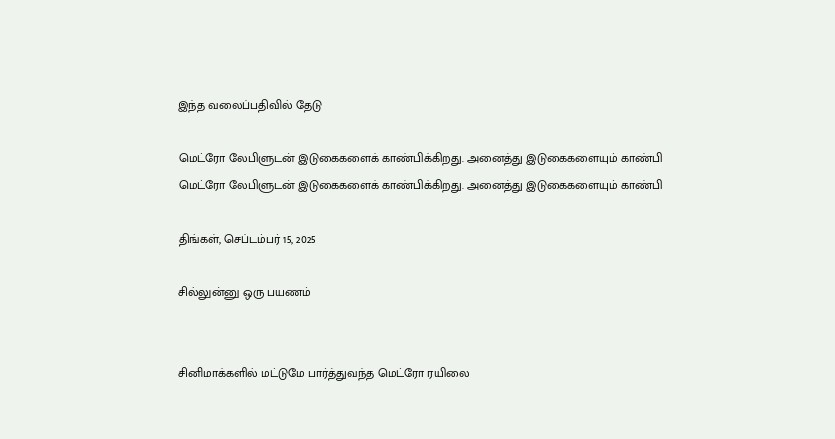இந்த வலைப்பதிவில் தேடு

மெட்ரோ லேபிளுடன் இடுகைகளைக் காண்பிக்கிறது. அனைத்து இடுகைகளையும் காண்பி
மெட்ரோ லேபிளுடன் இடுகைகளைக் காண்பிக்கிறது. அனைத்து இடுகைகளையும் காண்பி

திங்கள், செப்டம்பர் 15, 2025

சில்லுன்னு ஒரு பயணம்


சினிமாக்களில் மட்டுமே பார்த்துவந்த மெட்ரோ ரயிலை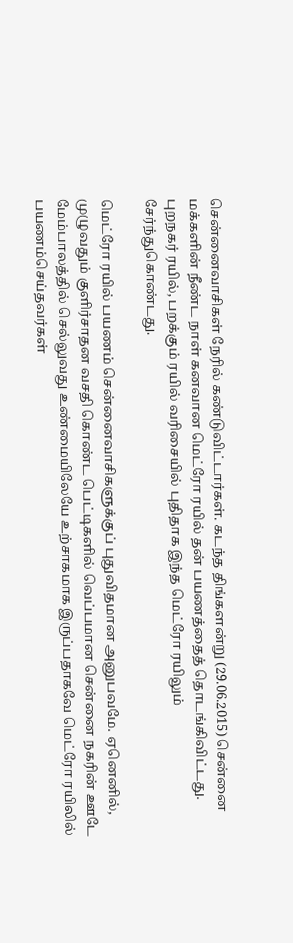சென்னைவாசிகள் நேரில் கண்டுவிட்டார்கள். கடந்த திங்களன்று (29.06.2015) சென்னை மக்களின் நீண்ட நாள் கனவான மெட்ரோ ரயில் தன் பயணத்தைத் தொடங்கிவிட்டது. புறநகர் ரயில், பறக்கும் ரயில் வரிசையில் புதிதாக இந்த மெட்ரோ ரயிலும் சேர்ந்துகொண்டது.

மெட்ரோ ரயில் பயணம் சென்னைவாசிகளுக்குப் புதுவிதமான அனுபவமே. ஏனெனில், முழுவதும் குளிர்சாதன வசதி கொண்ட பெட்டிகளில் வெப்பமான சென்னை நகரின் ஊடே மேம்பாலத்தில் செல்லுவது உண்மையிலேயே உற்சாகமாக இருப்பதாகவே மெட்ரோ ரயிலில் பயணம்செய்தவர்கள்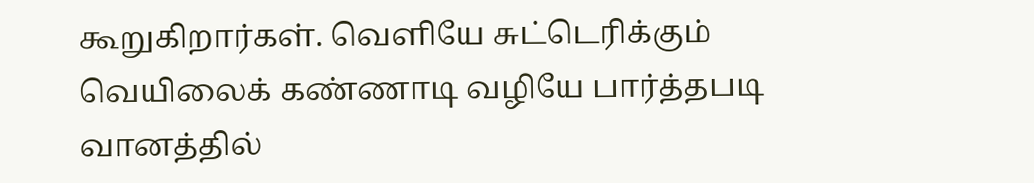கூறுகிறார்கள். வெளியே சுட்டெரிக்கும் வெயிலைக் கண்ணாடி வழியே பார்த்தபடி வானத்தில்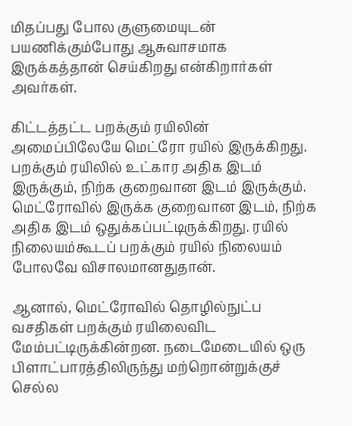மிதப்பது போல குளுமையுடன் பயணிக்கும்போது ஆசுவாசமாக இருக்கத்தான் செய்கிறது என்கிறார்கள் அவர்கள்.

கிட்டத்தட்ட பறக்கும் ரயிலின் அமைப்பிலேயே மெட்ரோ ரயில் இருக்கிறது. பறக்கும் ரயிலில் உட்கார அதிக இடம் இருக்கும், நிற்க குறைவான இடம் இருக்கும். மெட்ரோவில் இருக்க குறைவான இடம், நிற்க அதிக இடம் ஒதுக்கப்பட்டிருக்கிறது. ரயில் நிலையம்கூடப் பறக்கும் ரயில் நிலையம் போலவே விசாலமானதுதான்.

ஆனால், மெட்ரோவில் தொழில்நுட்ப வசதிகள் பறக்கும் ரயிலைவிட மேம்பட்டிருக்கின்றன. நடைமேடையில் ஒரு பிளாட்பாரத்திலிருந்து மற்றொன்றுக்குச் செல்ல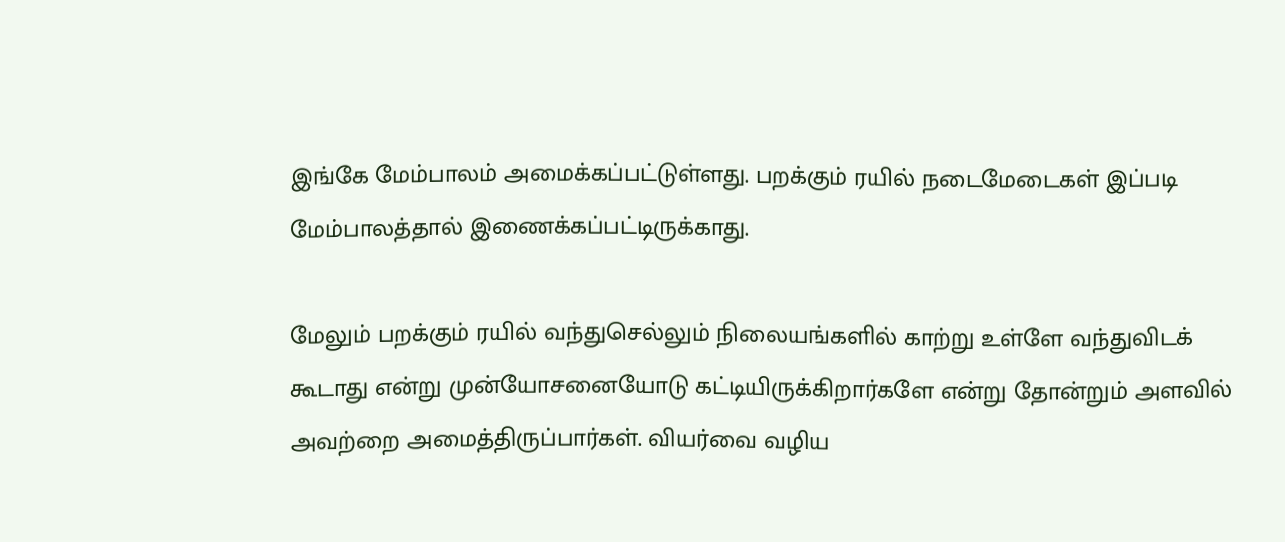இங்கே மேம்பாலம் அமைக்கப்பட்டுள்ளது. பறக்கும் ரயில் நடைமேடைகள் இப்படி மேம்பாலத்தால் இணைக்கப்பட்டிருக்காது.

மேலும் பறக்கும் ரயில் வந்துசெல்லும் நிலையங்களில் காற்று உள்ளே வந்துவிடக் கூடாது என்று முன்யோசனையோடு கட்டியிருக்கிறார்களே என்று தோன்றும் அளவில் அவற்றை அமைத்திருப்பார்கள். வியர்வை வழிய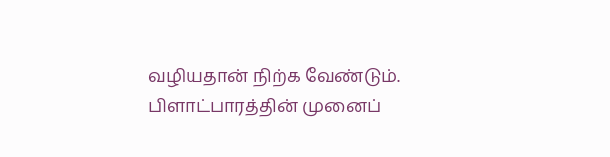வழியதான் நிற்க வேண்டும். பிளாட்பாரத்தின் முனைப்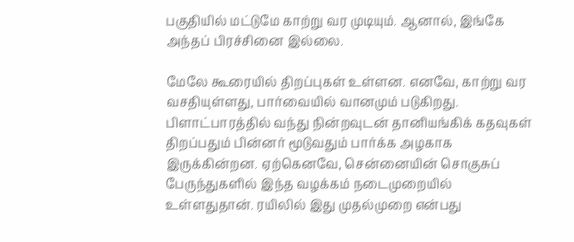பகுதியில் மட்டுமே காற்று வர முடியும். ஆனால், இங்கே அந்தப் பிரச்சினை இல்லை.

மேலே கூரையில் திறப்புகள் உள்ளன. எனவே, காற்று வர வசதியுள்ளது, பார்வையில் வானமும் படுகிறது. பிளாட்பாரத்தில் வந்து நின்றவுடன் தானியங்கிக் கதவுகள் திறப்பதும் பின்னர் மூடுவதும் பார்க்க அழகாக இருக்கின்றன. ஏற்கெனவே, சென்னையின் சொகுசுப் பேருந்துகளில் இந்த வழக்கம் நடைமுறையில் உள்ளதுதான். ரயிலில் இது முதல்முறை என்பது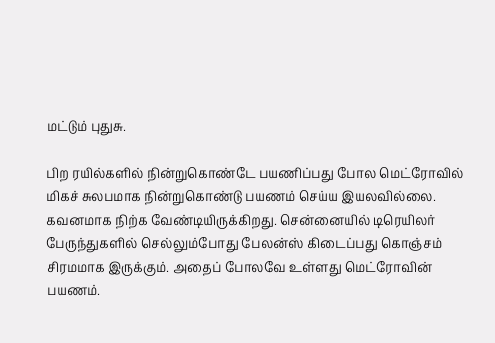மட்டும் புதுசு.

பிற ரயில்களில் நின்றுகொண்டே பயணிப்பது போல மெட்ரோவில் மிகச் சுலபமாக நின்றுகொண்டு பயணம் செய்ய இயலவில்லை. கவனமாக நிற்க வேண்டியிருக்கிறது. சென்னையில் டிரெயிலர் பேருந்துகளில் செல்லும்போது பேலன்ஸ் கிடைப்பது கொஞ்சம் சிரமமாக இருக்கும். அதைப் போலவே உள்ளது மெட்ரோவின் பயணம்.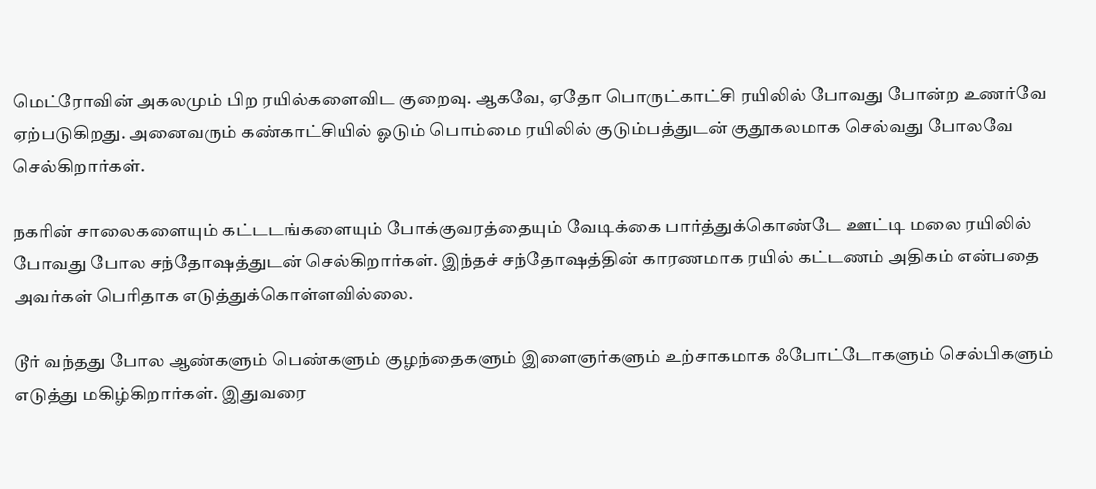மெட்ரோவின் அகலமும் பிற ரயில்களைவிட குறைவு. ஆகவே, ஏதோ பொருட்காட்சி ரயிலில் போவது போன்ற உணர்வே ஏற்படுகிறது. அனைவரும் கண்காட்சியில் ஓடும் பொம்மை ரயிலில் குடும்பத்துடன் குதூகலமாக செல்வது போலவே செல்கிறார்கள்.

நகரின் சாலைகளையும் கட்டடங்களையும் போக்குவரத்தையும் வேடிக்கை பார்த்துக்கொண்டே ஊட்டி மலை ரயிலில் போவது போல சந்தோஷத்துடன் செல்கிறார்கள். இந்தச் சந்தோஷத்தின் காரணமாக ரயில் கட்டணம் அதிகம் என்பதை அவர்கள் பெரிதாக எடுத்துக்கொள்ளவில்லை.

டூர் வந்தது போல ஆண்களும் பெண்களும் குழந்தைகளும் இளைஞர்களும் உற்சாகமாக ஃபோட்டோகளும் செல்பிகளும் எடுத்து மகிழ்கிறார்கள். இதுவரை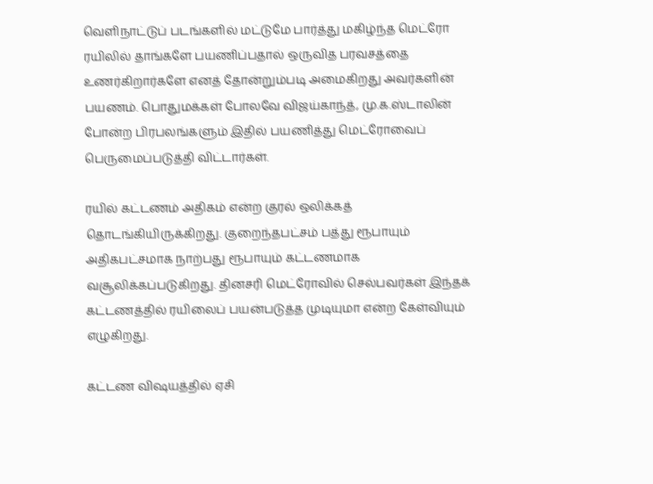வெளிநாட்டுப் படங்களில் மட்டுமே பார்த்து மகிழ்ந்த மெட்ரோ ரயிலில் தாங்களே பயணிப்பதால் ஒருவித பரவசத்தை உணர்கிறார்களே எனத் தோன்றும்படி அமைகிறது அவர்களின் பயணம். பொதுமக்கள் போலவே விஜய்காந்த், மு.க.ஸ்டாலின் போன்ற பிரபலங்களும் இதில் பயணித்து மெட்ரோவைப் பெருமைப்படுத்தி விட்டார்கள்.

ரயில் கட்டணம் அதிகம் என்ற குரல் ஒலிக்கத் தொடங்கியிருக்கிறது. குறைந்தபட்சம் பத்து ரூபாயும் அதிகபட்சமாக நாற்பது ரூபாயும் கட்டணமாக வசூலிக்கப்படுகிறது. தினசரி மெட்ரோவில் செல்பவர்கள் இந்தக் கட்டணத்தில் ரயிலைப் பயன்படுத்த முடியுமா என்ற கேள்வியும் எழுகிறது.

கட்டண விஷயத்தில் ஏசி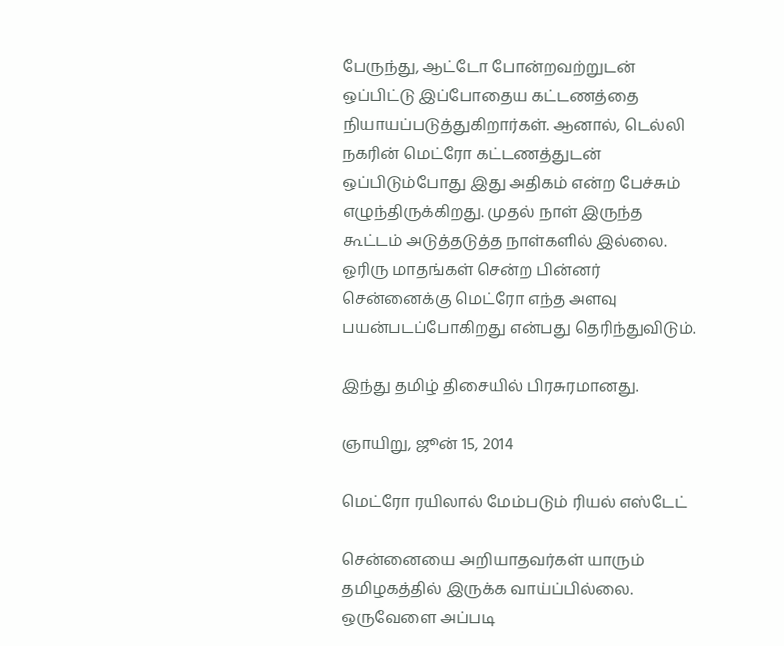பேருந்து, ஆட்டோ போன்றவற்றுடன் ஒப்பிட்டு இப்போதைய கட்டணத்தை நியாயப்படுத்துகிறார்கள். ஆனால், டெல்லி நகரின் மெட்ரோ கட்டணத்துடன் ஒப்பிடும்போது இது அதிகம் என்ற பேச்சும் எழுந்திருக்கிறது. முதல் நாள் இருந்த கூட்டம் அடுத்தடுத்த நாள்களில் இல்லை. ஓரிரு மாதங்கள் சென்ற பின்னர் சென்னைக்கு மெட்ரோ எந்த அளவு பயன்படப்போகிறது என்பது தெரிந்துவிடும்.

இந்து தமிழ் திசையில் பிரசுரமானது.

ஞாயிறு, ஜூன் 15, 2014

மெட்ரோ ரயிலால் மேம்படும் ரியல் எஸ்டேட்

சென்னையை அறியாதவர்கள் யாரும் தமிழகத்தில் இருக்க வாய்ப்பில்லை. ஒருவேளை அப்படி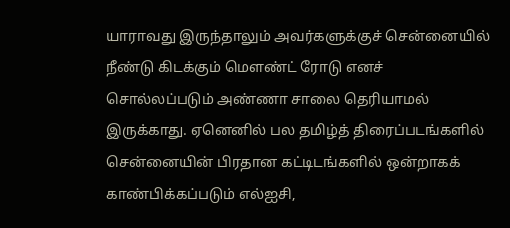யாராவது இருந்தாலும் அவர்களுக்குச் சென்னையில் நீண்டு கிடக்கும் மௌண்ட் ரோடு எனச் சொல்லப்படும் அண்ணா சாலை தெரியாமல் இருக்காது. ஏனெனில் பல தமிழ்த் திரைப்படங்களில் சென்னையின் பிரதான கட்டிடங்களில் ஒன்றாகக் காண்பிக்கப்படும் எல்ஐசி,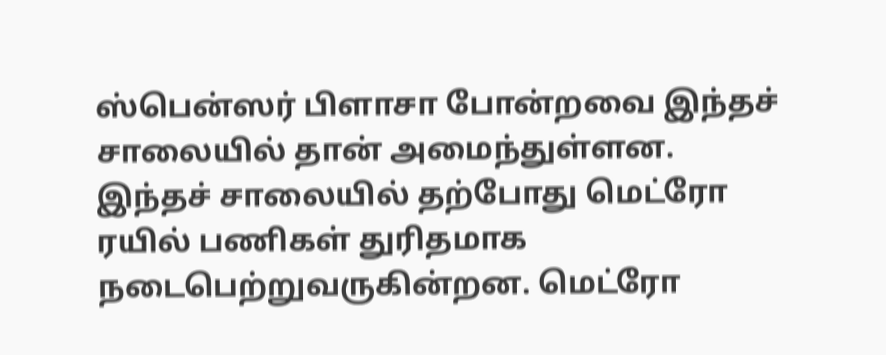ஸ்பென்ஸர் பிளாசா போன்றவை இந்தச் சாலையில் தான் அமைந்துள்ளன. இந்தச் சாலையில் தற்போது மெட்ரோ ரயில் பணிகள் துரிதமாக நடைபெற்றுவருகின்றன. மெட்ரோ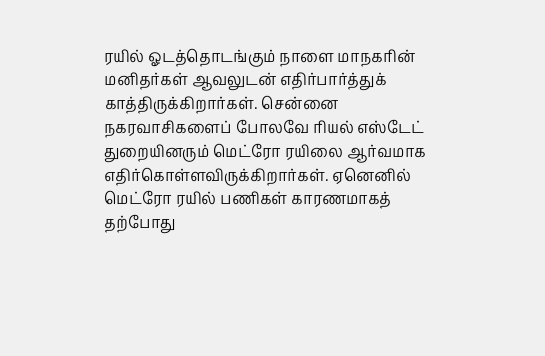ரயில் ஓடத்தொடங்கும் நாளை மாநகரின் மனிதர்கள் ஆவலுடன் எதிர்பார்த்துக் காத்திருக்கிறார்கள். சென்னை நகரவாசிகளைப் போலவே ரியல் எஸ்டேட் துறையினரும் மெட்ரோ ரயிலை ஆர்வமாக எதிர்கொள்ளவிருக்கிறார்கள். ஏனெனில் மெட்ரோ ரயில் பணிகள் காரணமாகத் தற்போது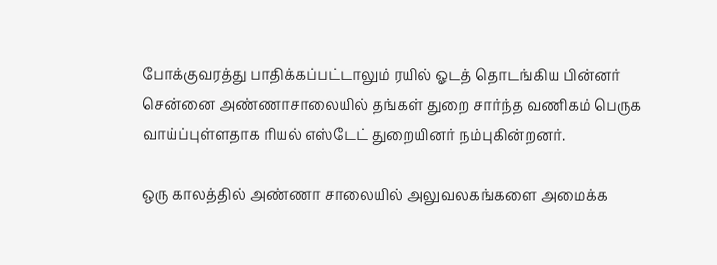போக்குவரத்து பாதிக்கப்பட்டாலும் ரயில் ஓடத் தொடங்கிய பின்னர் சென்னை அண்ணாசாலையில் தங்கள் துறை சார்ந்த வணிகம் பெருக வாய்ப்புள்ளதாக ரியல் எஸ்டேட் துறையினர் நம்புகின்றனர்.

ஒரு காலத்தில் அண்ணா சாலையில் அலுவலகங்களை அமைக்க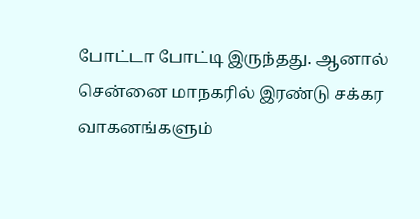போட்டா போட்டி இருந்தது. ஆனால் சென்னை மாநகரில் இரண்டு சக்கர வாகனங்களும்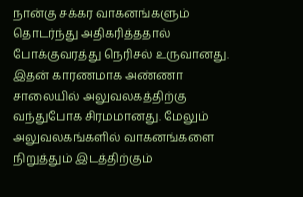நான்கு சக்கர வாகனங்களும் தொடர்ந்து அதிகரித்ததால் போக்குவரத்து நெரிசல் உருவானது. இதன் காரணமாக அண்ணா சாலையில் அலுவலகத்திற்கு வந்துபோக சிரமமானது. மேலும் அலுவலகங்களில் வாகனங்களை நிறுத்தும் இடத்திற்கும்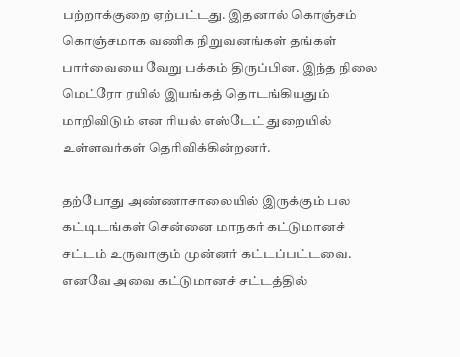பற்றாக்குறை ஏற்பட்டது. இதனால் கொஞ்சம் கொஞ்சமாக வணிக நிறுவனங்கள் தங்கள் பார்வையை வேறு பக்கம் திருப்பின. இந்த நிலை மெட்ரோ ரயில் இயங்கத் தொடங்கியதும் மாறிவிடும் என ரியல் எஸ்டேட் துறையில் உள்ளவர்கள் தெரிவிக்கின்றனர்.

தற்போது அண்ணாசாலையில் இருக்கும் பல கட்டிடங்கள் சென்னை மாநகர் கட்டுமானச் சட்டம் உருவாகும் முன்னர் கட்டப்பட்டவை. எனவே அவை கட்டுமானச் சட்டத்தில்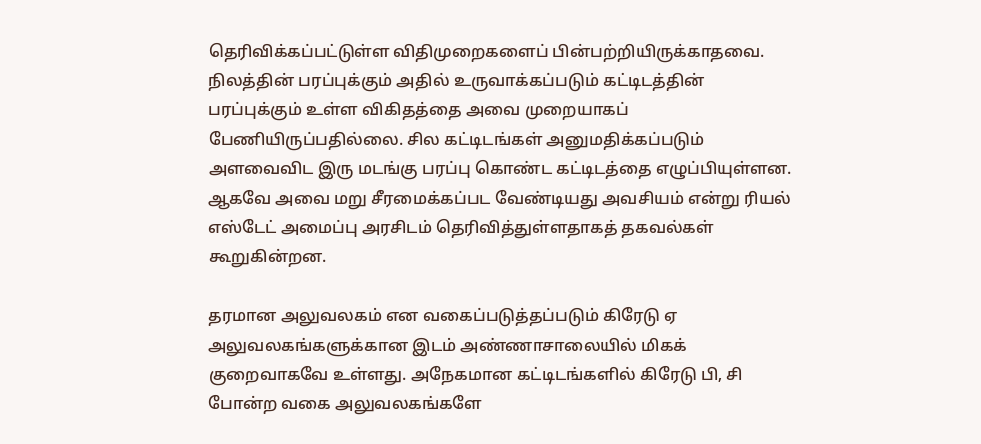தெரிவிக்கப்பட்டுள்ள விதிமுறைகளைப் பின்பற்றியிருக்காதவை. நிலத்தின் பரப்புக்கும் அதில் உருவாக்கப்படும் கட்டிடத்தின் பரப்புக்கும் உள்ள விகிதத்தை அவை முறையாகப் பேணியிருப்பதில்லை. சில கட்டிடங்கள் அனுமதிக்கப்படும் அளவைவிட இரு மடங்கு பரப்பு கொண்ட கட்டிடத்தை எழுப்பியுள்ளன. ஆகவே அவை மறு சீரமைக்கப்பட வேண்டியது அவசியம் என்று ரியல் எஸ்டேட் அமைப்பு அரசிடம் தெரிவித்துள்ளதாகத் தகவல்கள் கூறுகின்றன.

தரமான அலுவலகம் என வகைப்படுத்தப்படும் கிரேடு ஏ அலுவலகங்களுக்கான இடம் அண்ணாசாலையில் மிகக் குறைவாகவே உள்ளது. அநேகமான கட்டிடங்களில் கிரேடு பி, சி போன்ற வகை அலுவலகங்களே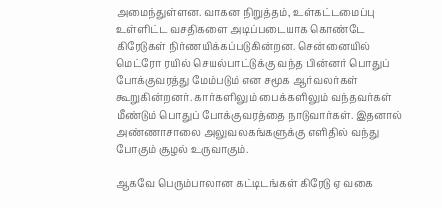அமைந்துள்ளன. வாகன நிறுத்தம், உள்கட்டமைப்பு உள்ளிட்ட வசதிகளை அடிப்படையாக கொண்டே கிரேடுகள் நிர்ணயிக்கப்படுகின்றன. சென்னையில் மெட்ரோ ரயில் செயல்பாட்டுக்கு வந்த பின்னர் பொதுப் போக்குவரத்து மேம்படும் என சமூக ஆர்வலர்கள் கூறுகின்றனர். கார்களிலும் பைக்களிலும் வந்தவர்கள் மீண்டும் பொதுப் போக்குவரத்தை நாடுவார்கள். இதனால் அண்ணாசாலை அலுவலகங்களுக்கு எளிதில் வந்து போகும் சூழல் உருவாகும்.

ஆகவே பெரும்பாலான கட்டிடங்கள் கிரேடு ஏ வகை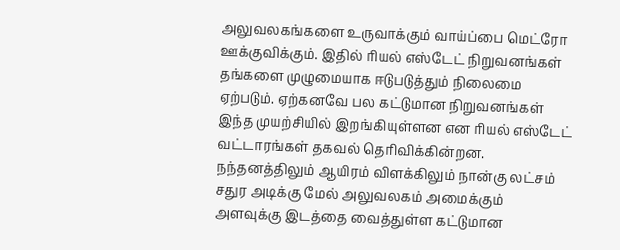அலுவலகங்களை உருவாக்கும் வாய்ப்பை மெட்ரோ ஊக்குவிக்கும். இதில் ரியல் எஸ்டேட் நிறுவனங்கள் தங்களை முழுமையாக ஈடுபடுத்தும் நிலைமை ஏற்படும். ஏற்கனவே பல கட்டுமான நிறுவனங்கள் இந்த முயற்சியில் இறங்கியுள்ளன என ரியல் எஸ்டேட் வட்டாரங்கள் தகவல் தெரிவிக்கின்றன. நந்தனத்திலும் ஆயிரம் விளக்கிலும் நான்கு லட்சம் சதுர அடிக்கு மேல் அலுவலகம் அமைக்கும் அளவுக்கு இடத்தை வைத்துள்ள கட்டுமான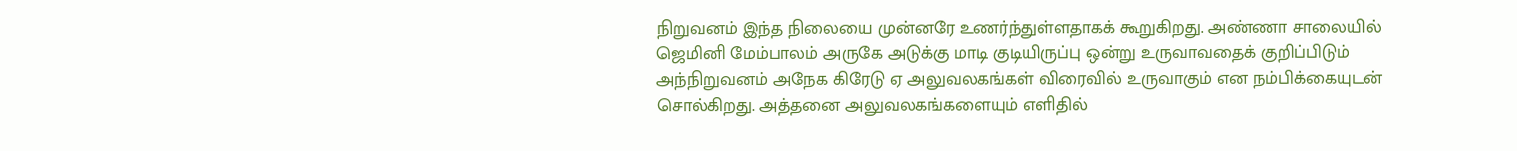நிறுவனம் இந்த நிலையை முன்னரே உணர்ந்துள்ளதாகக் கூறுகிறது. அண்ணா சாலையில் ஜெமினி மேம்பாலம் அருகே அடுக்கு மாடி குடியிருப்பு ஒன்று உருவாவதைக் குறிப்பிடும் அந்நிறுவனம் அநேக கிரேடு ஏ அலுவலகங்கள் விரைவில் உருவாகும் என நம்பிக்கையுடன் சொல்கிறது. அத்தனை அலுவலகங்களையும் எளிதில்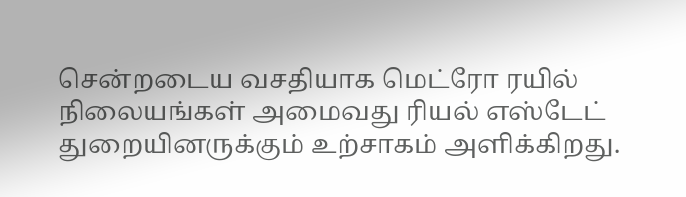சென்றடைய வசதியாக மெட்ரோ ரயில் நிலையங்கள் அமைவது ரியல் எஸ்டேட் துறையினருக்கும் உற்சாகம் அளிக்கிறது.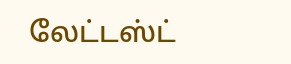லேட்டஸ்ட்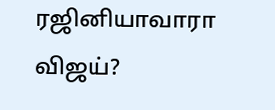ரஜினியாவாரா விஜய்?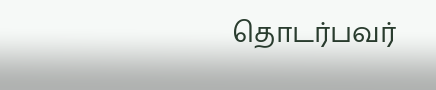தொடர்பவர்